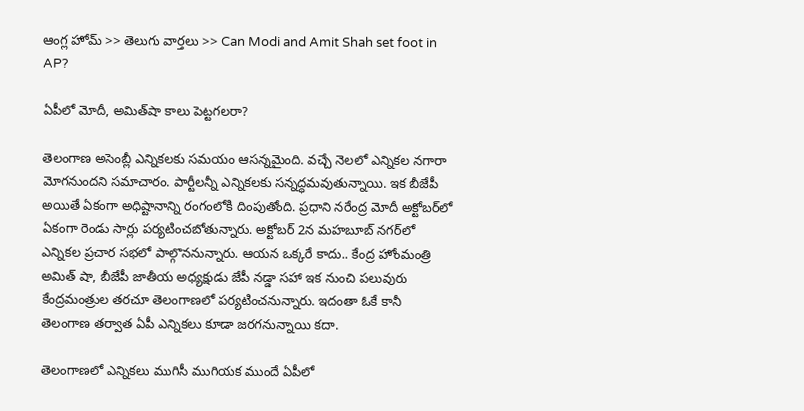ఆంగ్ల హోమ్ >> తెలుగు వార్తలు >> Can Modi and Amit Shah set foot in AP?

ఏపీలో మోదీ, అమిత్‌షా కాలు పెట్టగలరా?

తెలంగాణ అసెంబ్లీ ఎన్నికలకు సమయం ఆసన్నమైంది. వచ్చే నెలలో ఎన్నికల నగారా మోగనుందని సమాచారం. పార్టీలన్నీ ఎన్నికలకు సన్నద్ధమవుతున్నాయి. ఇక బీజేపీ అయితే ఏకంగా అధిష్టానాన్ని రంగంలోకి దింపుతోంది. ప్రధాని నరేంద్ర మోదీ అక్టోబర్‌లో ఏకంగా రెండు సార్లు పర్యటించబోతున్నారు. అక్టోబర్ 2న మహబూబ్ నగర్‌లో ఎన్నికల ప్రచార సభలో పాల్గొననున్నారు. ఆయన ఒక్కరే కాదు.. కేంద్ర హోంమంత్రి అమిత్ షా, బీజేపీ జాతీయ అధ్యక్షుడు జేపీ నడ్డా సహా ఇక నుంచి పలువురు కేంద్రమంత్రుల తరచూ తెలంగాణలో పర్యటించనున్నారు. ఇదంతా ఓకే కానీ తెలంగాణ తర్వాత ఏపీ ఎన్నికలు కూడా జరగనున్నాయి కదా.

తెలంగాణలో ఎన్నికలు ముగిసీ ముగియక ముందే ఏపీలో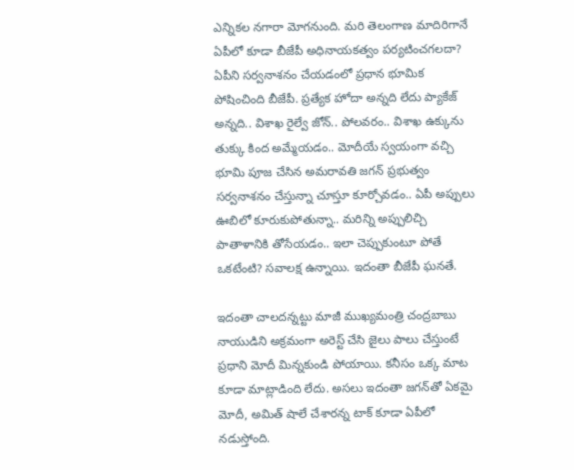ఎన్నికల నగారా మోగనుంది. మరి తెలంగాణ మాదిరిగానే ఏపీలో కూడా బీజేపీ అధినాయకత్వం పర్యటించగలదా? ఏపీని సర్వనాశనం చేయడంలో ప్రధాన భూమిక పోషించింది బీజేపీ. ప్రత్యేక హోదా అన్నది లేదు ప్యాకేజ్ అన్నది.. విశాఖ రైల్వే జోన్.. పోలవరం.. విశాఖ ఉక్కును తుక్కు కింద అమ్మేయడం.. మోదీయే స్వయంగా వచ్చి భూమి పూజ చేసిన అమరావతి జగన్ ప్రభుత్వం సర్వనాశనం చేస్తున్నా చూస్తూ కూర్చోవడం.. ఏపీ అప్పులు ఊబిలో కూరుకుపోతున్నా.. మరిన్ని అప్పులిచ్చి పాతాళానికి తోసేయడం.. ఇలా చెప్పుకుంటూ పోతే ఒకటేంటి? సవాలక్ష ఉన్నాయి. ఇదంతా బీజేపీ ఘనతే.

ఇదంతా చాలదన్నట్టు మాజీ ముఖ్యమంత్రి చంద్రబాబు నాయుడిని అక్రమంగా అరెస్ట్ చేసి జైలు పాలు చేస్తుంటే ప్రధాని మోదీ మిన్నకుండి పోయాయి. కనీసం ఒక్క మాట కూడా మాట్లాడింది లేదు. అసలు ఇదంతా జగన్‌తో ఏకమై మోదీ, అమిత్ షాలే చేశారన్న టాక్ కూడా ఏపీలో నడుస్తోంది.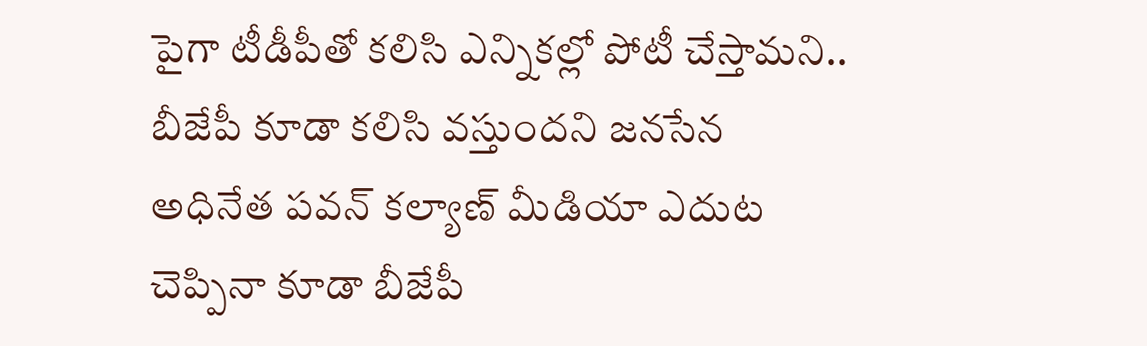పైగా టీడీపీతో కలిసి ఎన్నికల్లో పోటీ చేస్తామని.. బీజేపీ కూడా కలిసి వస్తుందని జనసేన అధినేత పవన్ కల్యాణ్ మీడియా ఎదుట చెప్పినా కూడా బీజేపీ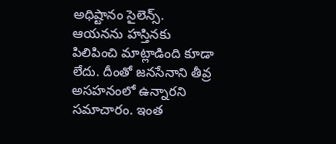అధిష్టానం సైలెన్స్. ఆయనను హస్తినకు పిలిపించి మాట్లాడింది కూడా లేదు. దీంతో జనసేనాని తీవ్ర అసహనంలో ఉన్నారని సమాచారం. ఇంత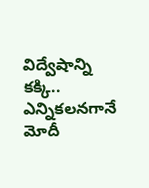విద్వేషాన్ని కక్కి.. ఎన్నికలనగానే మోదీ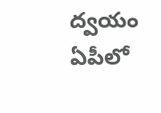ద్వయం ఏపీలో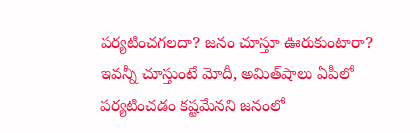పర్యటించగలదా? జనం చూస్తూ ఊరుకుంటారా? ఇవన్నీ చూస్తుంటే మోదీ, అమిత్‌షాలు ఏపీలో పర్యటించడం కష్టమేనని జనంలో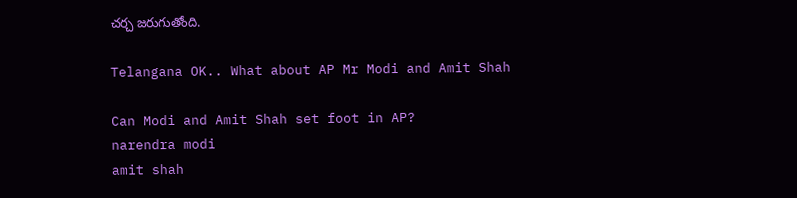చర్చ జరుగుతోంది.

Telangana OK.. What about AP Mr Modi and Amit Shah

Can Modi and Amit Shah set foot in AP?
narendra modi
amit shah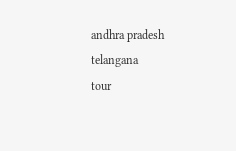andhra pradesh
telangana
tour